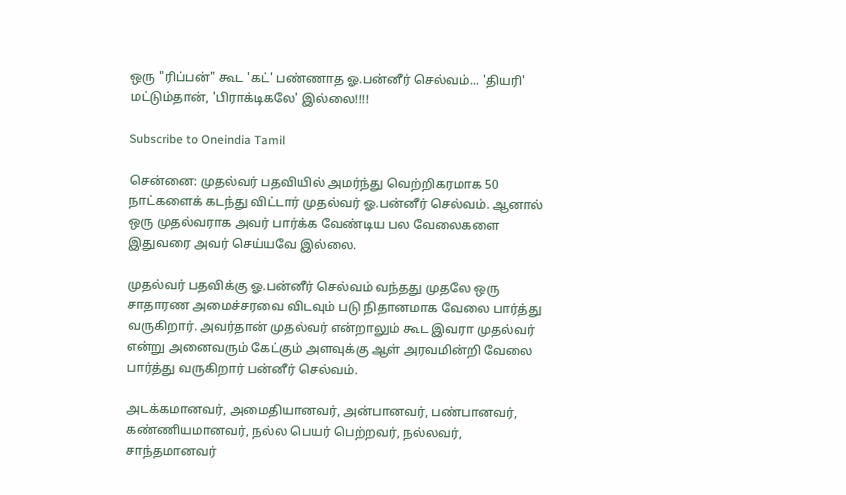ஒரு "ரிப்பன்" கூட 'கட்' பண்ணாத ஓ.பன்னீர் செல்வம்... 'தியரி' மட்டும்தான், 'பிராக்டிகலே' இல்லை!!!!

Subscribe to Oneindia Tamil

சென்னை: முதல்வர் பதவியில் அமர்ந்து வெற்றிகரமாக 50 நாட்களைக் கடந்து விட்டார் முதல்வர் ஓ.பன்னீர் செல்வம். ஆனால் ஒரு முதல்வராக அவர் பார்க்க வேண்டிய பல வேலைகளை இதுவரை அவர் செய்யவே இல்லை.

முதல்வர் பதவிக்கு ஓ.பன்னீர் செல்வம் வந்தது முதலே ஒரு சாதாரண அமைச்சரவை விடவும் படு நிதானமாக வேலை பார்த்து வருகிறார். அவர்தான் முதல்வர் என்றாலும் கூட இவரா முதல்வர் என்று அனைவரும் கேட்கும் அளவுக்கு ஆள் அரவமின்றி வேலை பார்த்து வருகிறார் பன்னீர் செல்வம்.

அடக்கமானவர், அமைதியானவர், அன்பானவர், பண்பானவர், கண்ணியமானவர், நல்ல பெயர் பெற்றவர், நல்லவர், சாந்தமானவர்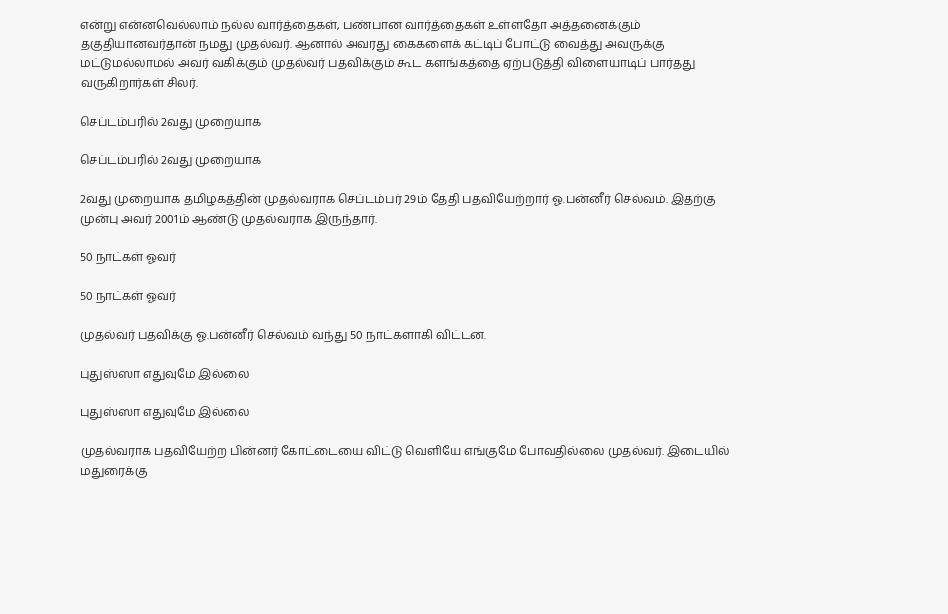என்று என்னவெல்லாம் நல்ல வார்த்தைகள், பண்பான வார்த்தைகள் உள்ளதோ அத்தனைக்கும் தகுதியானவர்தான் நமது முதல்வர். ஆனால் அவரது கைகளைக் கட்டிப் போட்டு வைத்து அவருக்கு மட்டுமல்லாமல் அவர் வகிக்கும் முதல்வர் பதவிக்கும் கூட களங்கத்தை ஏற்படுத்தி விளையாடிப் பார்தது வருகிறார்கள் சிலர்.

செப்டம்பரில் 2வது முறையாக

செப்டம்பரில் 2வது முறையாக

2வது முறையாக தமிழகத்தின் முதல்வராக செப்டம்பர் 29ம் தேதி பதவியேற்றார் ஓ.பன்னீர் செல்வம். இதற்கு முன்பு அவர் 2001ம் ஆண்டு முதல்வராக இருந்தார்.

50 நாட்கள் ஓவர்

50 நாட்கள் ஓவர்

முதல்வர் பதவிக்கு ஓ.பன்னீர் செல்வம் வந்து 50 நாட்களாகி விட்டன.

புதுஸ்ஸா எதுவுமே இல்லை

புதுஸ்ஸா எதுவுமே இல்லை

முதல்வராக பதவியேற்ற பின்னர் கோட்டையை விட்டு வெளியே எங்குமே போவதில்லை முதல்வர். இடையில் மதுரைக்கு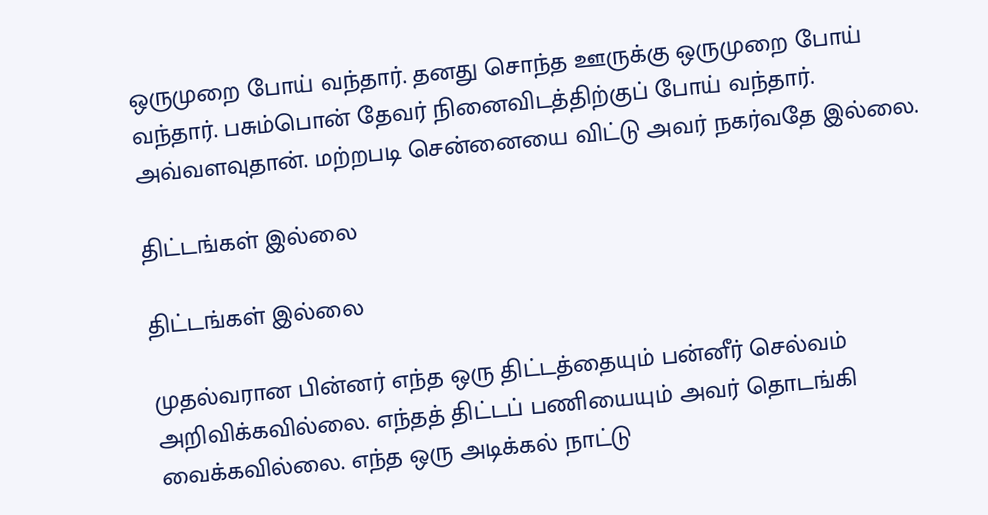ஒருமுறை போய் வந்தார். தனது சொந்த ஊருக்கு ஒருமுறை போய் வந்தார். பசும்பொன் தேவர் நினைவிடத்திற்குப் போய் வந்தார். அவ்வளவுதான். மற்றபடி சென்னையை விட்டு அவர் நகர்வதே இல்லை.

திட்டங்கள் இல்லை

திட்டங்கள் இல்லை

முதல்வரான பின்னர் எந்த ஒரு திட்டத்தையும் பன்னீர் செல்வம் அறிவிக்கவில்லை. எந்தத் திட்டப் பணியையும் அவர் தொடங்கி வைக்கவில்லை. எந்த ஒரு அடிக்கல் நாட்டு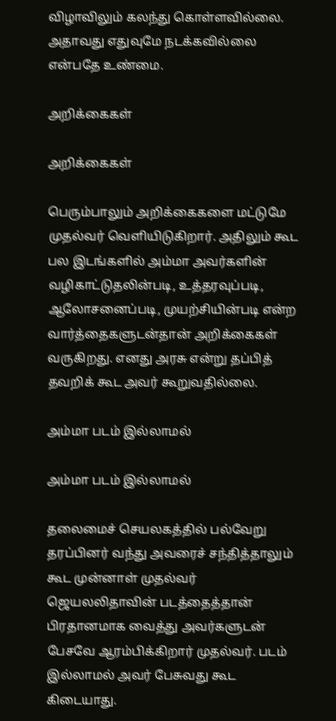விழாவிலும் கலந்து கொள்ளவில்லை. அதாவது எதுவுமே நடக்கவில்லை என்பதே உண்மை.

அறிக்கைகள்

அறிக்கைகள்

பெரும்பாலும் அறிக்கைகளை மட்டுமே முதல்வர் வெளியிடுகிறார். அதிலும் கூட பல இடங்களில் அம்மா அவர்களின் வழிகாட்டுதலின்படி, உத்தரவுப்படி, ஆலோசனைப்படி, முயற்சியின்படி என்ற வார்த்தைகளுடன்தான் அறிக்கைகள் வருகிறது. எனது அரசு என்று தப்பித் தவறிக் கூட அவர் கூறுவதில்லை.

அம்மா படம் இல்லாமல்

அம்மா படம் இல்லாமல்

தலைமைச் செயலகத்தில் பல்வேறு தரப்பினர் வந்து அவரைச் சந்தித்தாலும் கூட முன்னாள் முதல்வர் ஜெயலலிதாவின் படத்தைத்தான் பிரதானமாக வைத்து அவர்களுடன் பேசவே ஆரம்பிக்கிறார் முதல்வர். படம் இல்லாமல் அவர் பேசுவது கூட கிடையாது.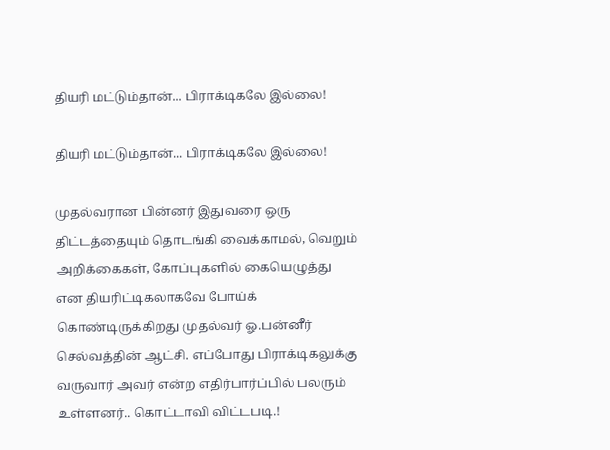தியரி மட்டும்தான்... பிராக்டிகலே இல்லை!

தியரி மட்டும்தான்... பிராக்டிகலே இல்லை!

முதல்வரான பின்னர் இதுவரை ஒரு திட்டத்தையும் தொடங்கி வைக்காமல், வெறும் அறிக்கைகள், கோப்புகளில் கையெழுத்து என தியரிட்டிகலாகவே போய்க் கொண்டிருக்கிறது முதல்வர் ஓ.பன்னீர் செல்வத்தின் ஆட்சி. எப்போது பிராக்டிகலுக்கு வருவார் அவர் என்ற எதிர்பார்ப்பில் பலரும் உள்ளனர்.. கொட்டாவி விட்டபடி.!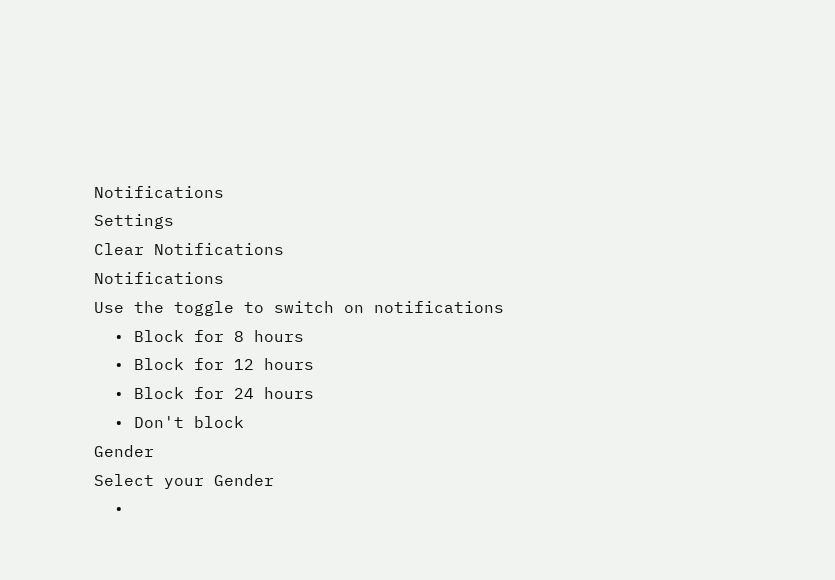Notifications
Settings
Clear Notifications
Notifications
Use the toggle to switch on notifications
  • Block for 8 hours
  • Block for 12 hours
  • Block for 24 hours
  • Don't block
Gender
Select your Gender
  •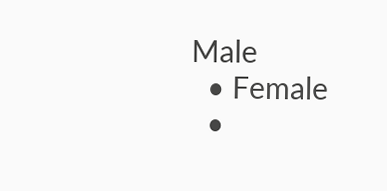Male
  • Female
  •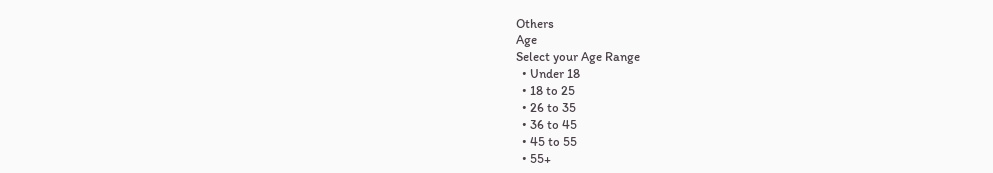Others
Age
Select your Age Range
  • Under 18
  • 18 to 25
  • 26 to 35
  • 36 to 45
  • 45 to 55
  • 55+